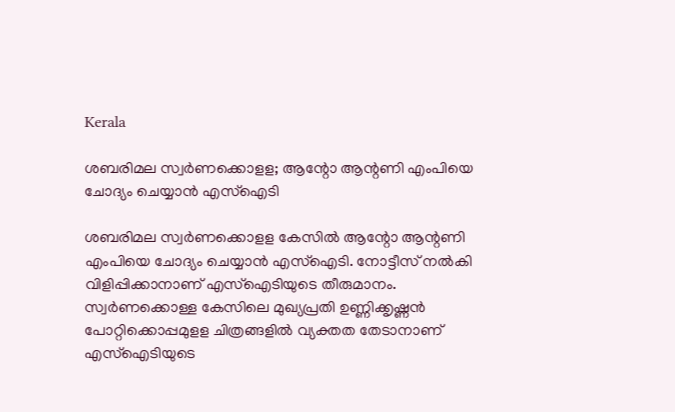Kerala

ശബരിമല സ്വര്‍ണക്കൊളള; ആന്റോ ആന്റണി എംപിയെ ചോദ്യം ചെയ്യാൻ എസ്ഐടി

ശബരിമല സ്വര്‍ണക്കൊളള കേസിൽ ആന്റോ ആന്റണി എംപിയെ ചോദ്യം ചെയ്യാൻ എസ്ഐടി. നോട്ടീസ് നല്‍കി വിളിപ്പിക്കാനാണ് എസ്ഐടിയുടെ തീരുമാനം. സ്വർണക്കൊള്ള കേസിലെ മുഖ്യപ്രതി ഉണ്ണിക്കൃഷ്ണൻ പോറ്റിക്കൊപ്പമുളള ചിത്രങ്ങളില്‍ വ്യക്തത തേടാനാണ് എസ്ഐടിയുടെ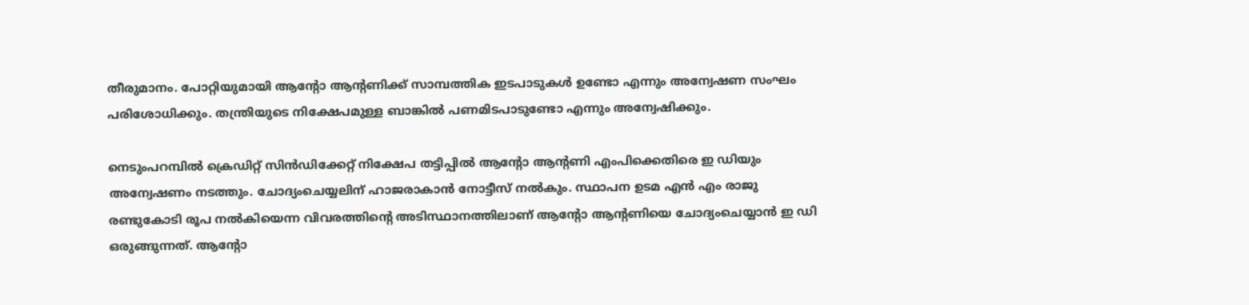തീരുമാനം. പോറ്റിയുമായി ആൻ്റോ ആൻ്റണിക്ക് സാമ്പത്തിക ഇടപാടുകള്‍ ഉണ്ടോ എന്നും അന്വേഷണ സംഘം പരിശോധിക്കും. തന്ത്രിയുടെ നിക്ഷേപമുള്ള ബാങ്കിൽ പണമിടപാടുണ്ടോ എന്നും അന്വേഷിക്കും.

നെടുംപറമ്പില്‍ ക്രെഡിറ്റ് സിന്‍ഡിക്കേറ്റ് നിക്ഷേപ തട്ടിപ്പിൽ ആന്റോ ആന്റണി എംപിക്കെതിരെ ഇ ഡിയും അന്വേഷണം നടത്തും. ചോദ്യംചെയ്യലിന് ഹാജരാകാന്‍ നോട്ടീസ് നല്‍കും. സ്ഥാപന ഉടമ എന്‍ എം രാജു രണ്ടുകോടി രൂപ നല്‍കിയെന്ന വിവരത്തിന്റെ അടിസ്ഥാനത്തിലാണ് ആന്റോ ആന്റണിയെ ചോദ്യംചെയ്യാന്‍ ഇ ഡി ഒരുങ്ങുന്നത്. ആന്റോ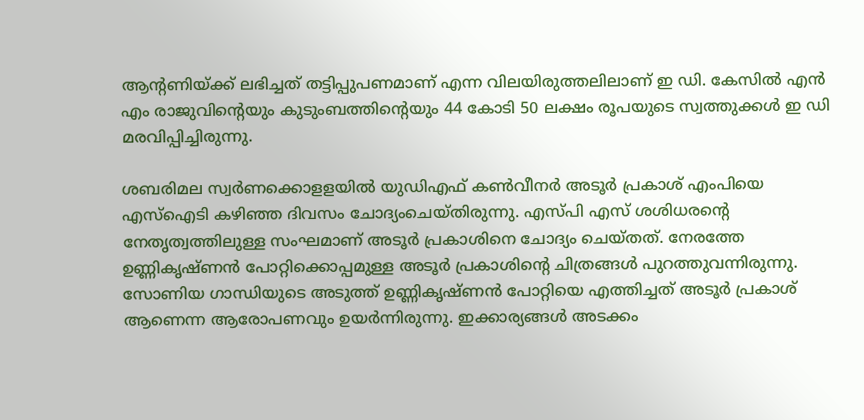ആന്റണിയ്ക്ക് ലഭിച്ചത് തട്ടിപ്പുപണമാണ് എന്ന വിലയിരുത്തലിലാണ് ഇ ഡി. കേസില്‍ എന്‍ എം രാജുവിന്റെയും കുടുംബത്തിന്റെയും 44 കോടി 50 ലക്ഷം രൂപയുടെ സ്വത്തുക്കള്‍ ഇ ഡി മരവിപ്പിച്ചിരുന്നു.

ശബരിമല സ്വര്‍ണക്കൊളളയില്‍ യുഡിഎഫ് കണ്‍വീനര്‍ അടൂര്‍ പ്രകാശ് എംപിയെ എസ്ഐടി കഴിഞ്ഞ ദിവസം ചോദ്യംചെയ്തിരുന്നു. എസ്പി എസ് ശശിധരന്റെ നേതൃത്വത്തിലുള്ള സംഘമാണ് അടൂര്‍ പ്രകാശിനെ ചോദ്യം ചെയ്തത്. നേരത്തേ ഉണ്ണികൃഷ്ണന്‍ പോറ്റിക്കൊപ്പമുള്ള അടൂര്‍ പ്രകാശിന്റെ ചിത്രങ്ങള്‍ പുറത്തുവന്നിരുന്നു. സോണിയ ഗാന്ധിയുടെ അടുത്ത് ഉണ്ണികൃഷ്ണന്‍ പോറ്റിയെ എത്തിച്ചത് അടൂര്‍ പ്രകാശ് ആണെന്ന ആരോപണവും ഉയര്‍ന്നിരുന്നു. ഇക്കാര്യങ്ങള്‍ അടക്കം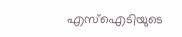എസ്‌ഐടിയുടെ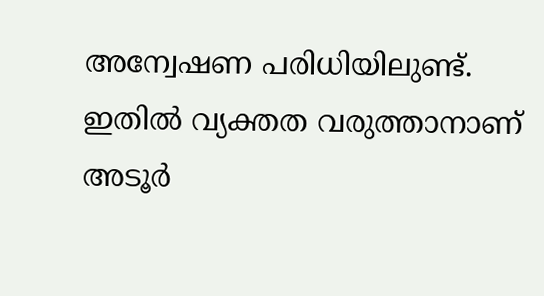അന്വേഷണ പരിധിയിലുണ്ട്. ഇതില്‍ വ്യക്തത വരുത്താനാണ് അടൂര്‍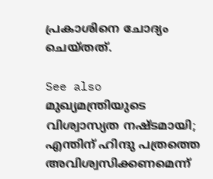പ്രകാശിനെ ചോദ്യം ചെയ്തത്.

See also  മുഖ്യമന്ത്രിയുടെ വിശ്വാസ്യത നഷ്ടമായി; എന്തിന് ഹിന്ദു പത്രത്തെ അവിശ്വസിക്കണമെന്ന്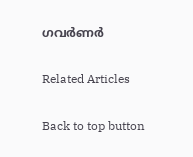ഗവർണർ

Related Articles

Back to top button